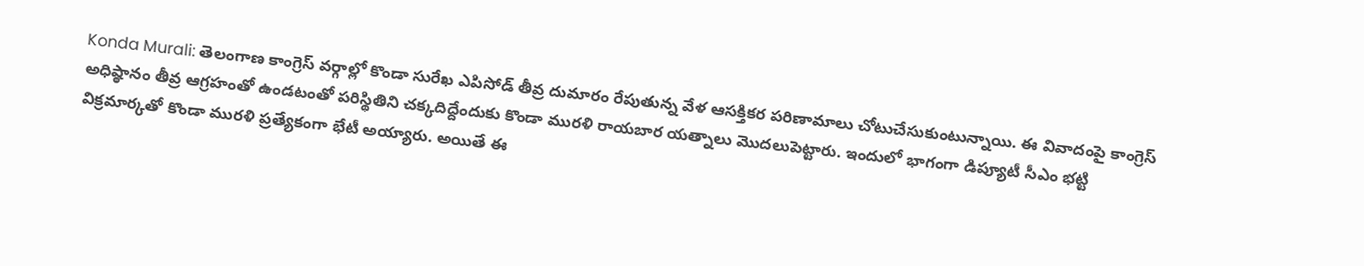Konda Murali: తెలంగాణ కాంగ్రెస్ వర్గాల్లో కొండా సురేఖ ఎపిసోడ్ తీవ్ర దుమారం రేపుతున్న వేళ ఆసక్తికర పరిణామాలు చోటుచేసుకుంటున్నాయి. ఈ వివాదంపై కాంగ్రెస్ అధిష్ఠానం తీవ్ర ఆగ్రహంతో ఉండటంతో పరిస్థితిని చక్కదిద్దేందుకు కొండా మురళి రాయబార యత్నాలు మొదలుపెట్టారు. ఇందులో భాగంగా డిప్యూటీ సీఎం భట్టి విక్రమార్కతో కొండా మురళి ప్రత్యేకంగా భేటీ అయ్యారు. అయితే ఈ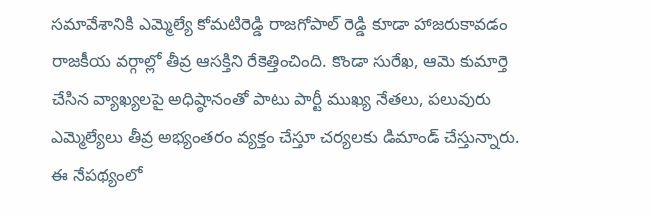సమావేశానికి ఎమ్మెల్యే కోమటిరెడ్డి రాజగోపాల్ రెడ్డి కూడా హాజరుకావడం రాజకీయ వర్గాల్లో తీవ్ర ఆసక్తిని రేకెత్తించింది. కొండా సురేఖ, ఆమె కుమార్తె చేసిన వ్యాఖ్యలపై అధిష్ఠానంతో పాటు పార్టీ ముఖ్య నేతలు, పలువురు ఎమ్మెల్యేలు తీవ్ర అభ్యంతరం వ్యక్తం చేస్తూ చర్యలకు డిమాండ్ చేస్తున్నారు. ఈ నేపథ్యంలో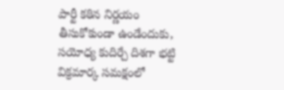పార్టీ కఠిన నిర్ణయం తీసుకోకుండా ఉండేందుకు, సయోధ్య కుదిర్చే దిశగా భట్టి విక్రమార్క సమక్షంలో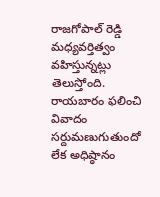రాజగోపాల్ రెడ్డి మధ్యవర్తిత్వం వహిస్తున్నట్లు తెలుస్తోంది. రాయబారం ఫలించి వివాదం సర్దుమణుగుతుందో లేక అధిష్ఠానం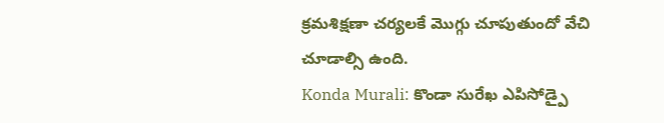క్రమశిక్షణా చర్యలకే మొగ్గు చూపుతుందో వేచి చూడాల్సి ఉంది.
Konda Murali: కొండా సురేఖ ఎపిసోడ్పై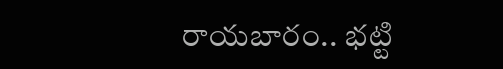రాయబారం.. భట్టి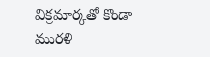విక్రమార్కతో కొండా మురళి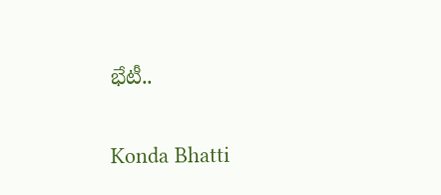భేటీ..

Konda Bhatti